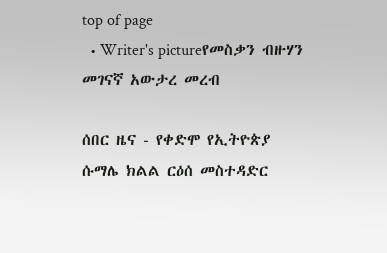top of page
  • Writer's pictureየመስቃን ብዙሃን መገናኛ አውታረ መረብ

ሰበር ዜና - የቀድሞ የኢትዮጵያ  ሱማሌ ክልል ርዕሰ መስተዳድር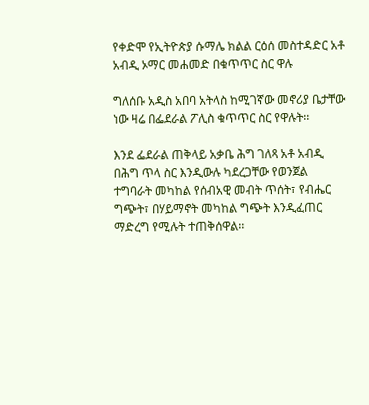የቀድሞ የኢትዮጵያ ሱማሌ ክልል ርዕሰ መስተዳድር አቶ አብዲ ኦማር መሐመድ በቁጥጥር ስር ዋሉ

ግለሰቡ አዲስ አበባ አትላስ ከሚገኛው መኖሪያ ቤታቸው ነው ዛሬ በፌደራል ፖሊስ ቁጥጥር ስር የዋሉት፡፡

እንደ ፌደራል ጠቅላይ አቃቤ ሕግ ገለጻ አቶ አብዲ በሕግ ጥላ ስር እንዲውሉ ካደረጋቸው የወንጀል ተግባራት መካከል የሰብአዊ መብት ጥሰት፣ የብሔር ግጭት፣ በሃይማኖት መካከል ግጭት እንዲፈጠር ማድረግ የሚሉት ተጠቅሰዋል፡፡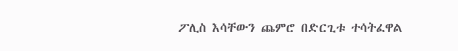ፖሊስ እሳቸውን ጨምሮ በድርጊቱ ተሳትፈዋል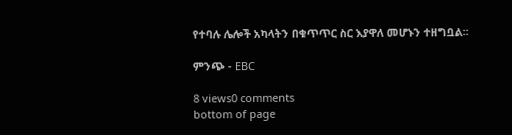የተባሉ ሌሎች አካላትን በቁጥጥር ስር እያዋለ መሆኑን ተዘግቧል፡፡

ምንጭ - EBC

8 views0 comments
bottom of page